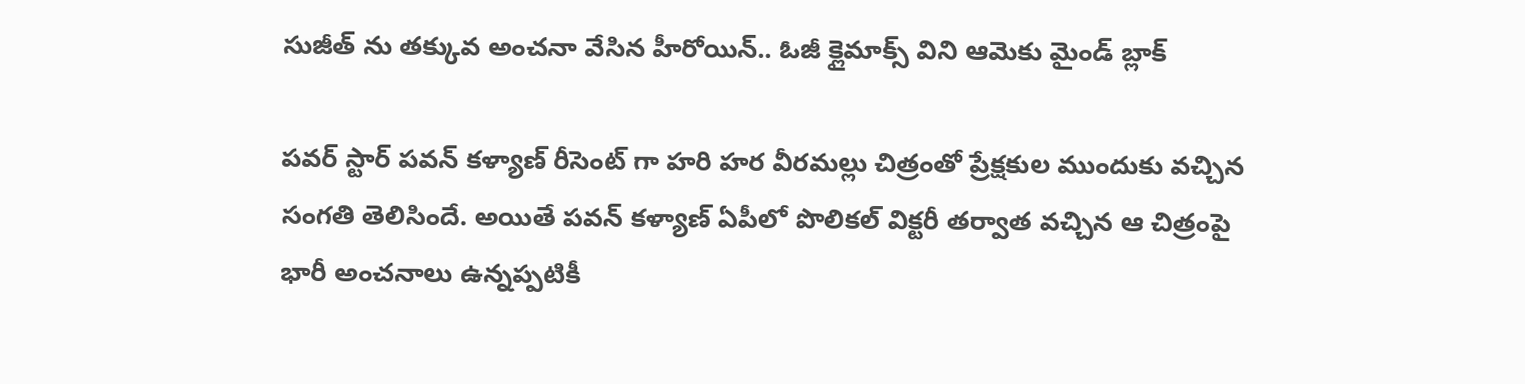సుజీత్ ను తక్కువ అంచనా వేసిన హీరోయిన్.. ఓజీ క్లైమాక్స్ విని ఆమెకు మైండ్ బ్లాక్

పవర్ స్టార్ పవన్ కళ్యాణ్ రీసెంట్ గా హరి హర వీరమల్లు చిత్రంతో ప్రేక్షకుల ముందుకు వచ్చిన సంగతి తెలిసిందే. అయితే పవన్ కళ్యాణ్ ఏపీలో పొలికల్ విక్టరీ తర్వాత వచ్చిన ఆ చిత్రంపై భారీ అంచనాలు ఉన్నప్పటికీ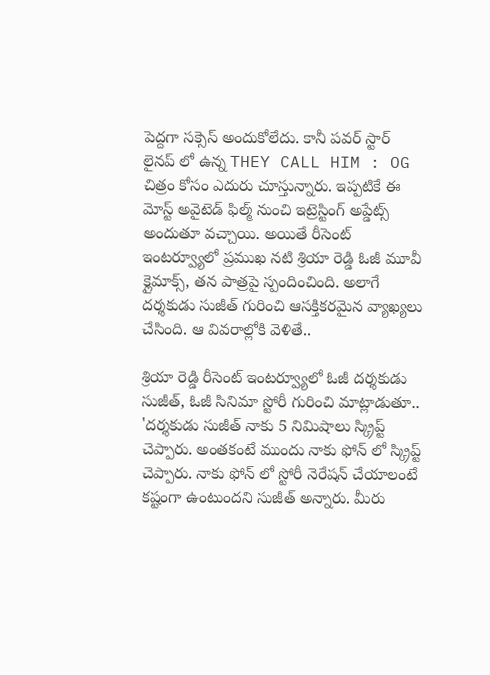పెద్దగా సక్సెస్ అందుకోలేదు. కానీ పవర్ స్టార్ లైనప్ లో ఉన్న THEY CALL HIM : OG చిత్రం కోసం ఎదురు చూస్తున్నారు. ఇప్పటికే ఈ మోస్ట్ అవైటెడ్ ఫిల్మ్ నుంచి ఇట్రెస్టింగ్ అప్డేట్స్ అందుతూ వచ్చాయి. అయితే రీసెంట్ ఇంటర్వ్యూలో ప్రముఖ నటి శ్రియా రెడ్డి ఓజీ మూవీ క్లైమాక్స్, తన పాత్రపై స్పందించింది. అలాగే దర్శకుడు సుజీత్ గురించి ఆసక్తికరమైన వ్యాఖ్యలు చేసింది. ఆ వివరాల్లోకి వెళితే..

శ్రియా రెడ్డి రీసెంట్ ఇంటర్వ్యూలో ఓజీ దర్శకుడు సుజీత్, ఓజీ సినిమా స్టోరీ గురించి మాట్లాడుతూ.. 'దర్శకుడు సుజీత్ నాకు 5 నిమిషాలు స్క్రిప్ట్ చెప్పారు. అంతకంటే ముందు నాకు ఫోన్ లో స్క్రిప్ట్ చెప్పారు. నాకు ఫోన్ లో స్టోరీ నెరేషన్ చేయాలంటే కష్టంగా ఉంటుందని సుజీత్ అన్నారు. మీరు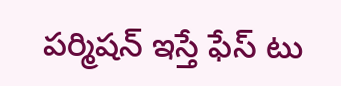పర్మిషన్ ఇస్తే ఫేస్ టు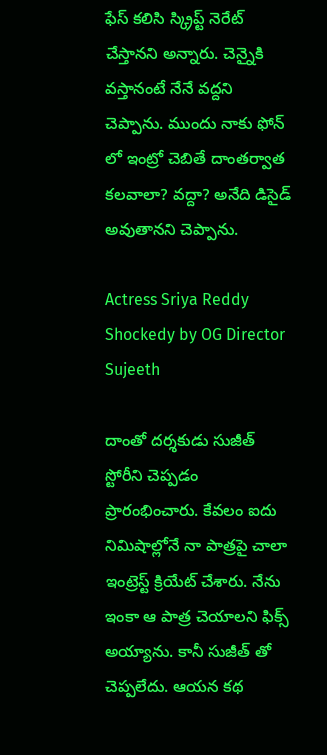ఫేస్ కలిసి స్క్రిప్ట్ నెరేట్ చేస్తానని అన్నారు. చెన్నైకి వస్తానంటే నేనే వద్దని చెప్పాను. ముందు నాకు ఫోన్ లో ఇంట్రో చెబితే దాంతర్వాత కలవాలా? వద్దా? అనేది డిసైడ్ అవుతానని చెప్పాను.

Actress Sriya Reddy Shockedy by OG Director Sujeeth

దాంతో దర్శకుడు సుజీత్ స్టోరీని చెప్పడం ప్రారంభించారు. కేవలం ఐదు నిమిషాల్లోనే నా పాత్రపై చాలా ఇంట్రెస్ట్ క్రియేట్ చేశారు. నేను ఇంకా ఆ పాత్ర చెయాలని ఫిక్స్ అయ్యాను. కానీ సుజీత్ తో చెప్పలేదు. ఆయన కథ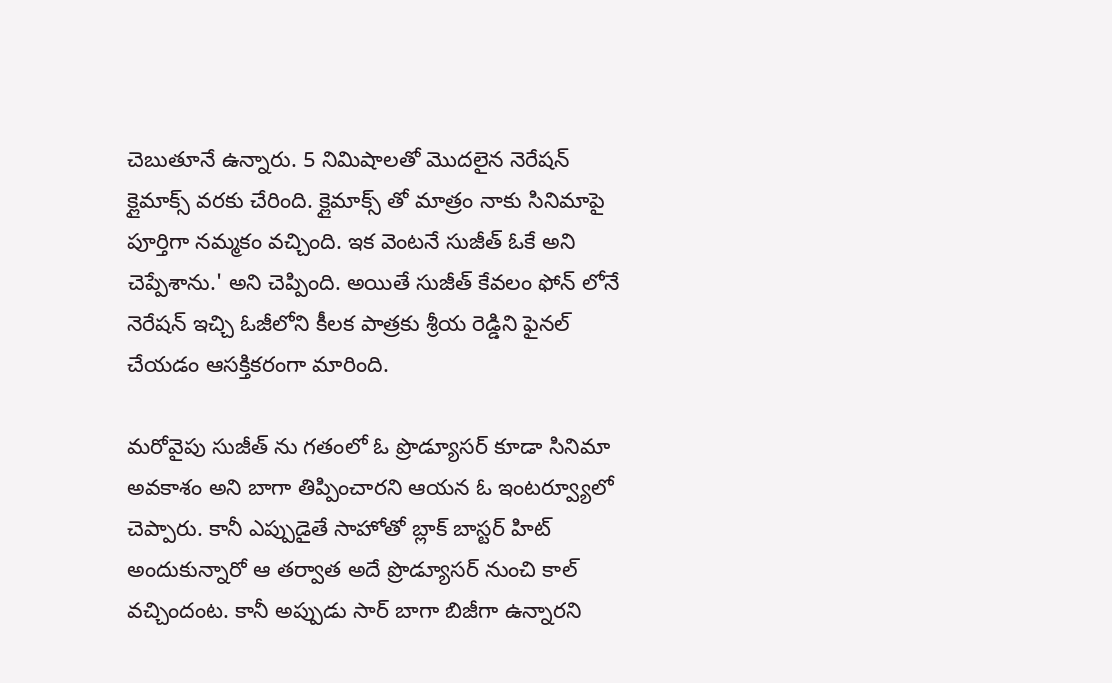చెబుతూనే ఉన్నారు. 5 నిమిషాలతో మొదలైన నెరేషన్ క్లైమాక్స్ వరకు చేరింది. క్లైమాక్స్ తో మాత్రం నాకు సినిమాపై పూర్తిగా నమ్మకం వచ్చింది. ఇక వెంటనే సుజీత్ ఓకే అని చెప్పేశాను.' అని చెప్పింది. అయితే సుజీత్ కేవలం ఫోన్ లోనే నెరేషన్ ఇచ్చి ఓజీలోని కీలక పాత్రకు శ్రీయ రెడ్డిని ఫైనల్ చేయడం ఆసక్తికరంగా మారింది.

మరోవైపు సుజీత్ ను గతంలో ఓ ప్రొడ్యూసర్ కూడా సినిమా అవకాశం అని బాగా తిప్పించారని ఆయన ఓ ఇంటర్వ్యూలో చెప్పారు. కానీ ఎప్పుడైతే సాహోతో బ్లాక్ బాస్టర్ హిట్ అందుకున్నారో ఆ తర్వాత అదే ప్రొడ్యూసర్ నుంచి కాల్ వచ్చిందంట. కానీ అప్పుడు సార్ బాగా బిజీగా ఉన్నారని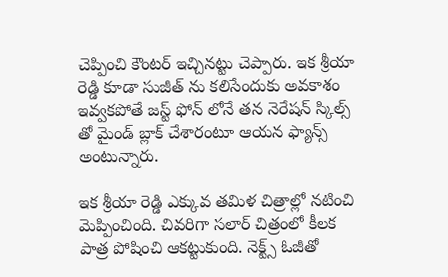చెప్పించి కౌంటర్ ఇచ్చినట్టు చెప్పారు. ఇక శ్రీయా రెడ్డి కూడా సుజీత్ ను కలిసేందుకు అవకాశం ఇవ్వకపోతే జస్ట్ ఫోన్ లోనే తన నెరేషన్ స్కిల్స్ తో మైండ్ బ్లాక్ చేశారంటూ ఆయన ఫ్యాన్స్ అంటున్నారు.

ఇక శ్రీయా రెడ్డి ఎక్కువ తమిళ చిత్రాల్లో నటించి మెప్పించింది. చివరిగా సలార్ చిత్రంలో కీలక పాత్ర పోషించి ఆకట్టుకుంది. నెక్ట్స్ ఓజీతో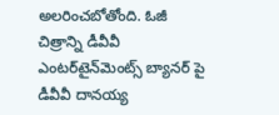అలరించబోతోంది. ఓజీ చిత్రాన్ని డీవీవీ ఎంటర్‌టైన్‌మెంట్స్ బ్యానర్ పై డీవీవీ దానయ్య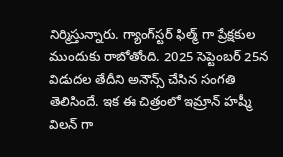నిర్మిస్తున్నారు. గ్యాంగ్‌స్టర్ ఫిల్మ్ గా ప్రేక్షకుల ముందుకు రాబోతోంది. 2025 సెప్టెంబర్ 25న విడుదల తేదీని అనౌన్స్ చేసిన సంగతి తెలిసిందే. ఇక ఈ చిత్రంలో ఇమ్రాన్ హష్మీ విలన్ గా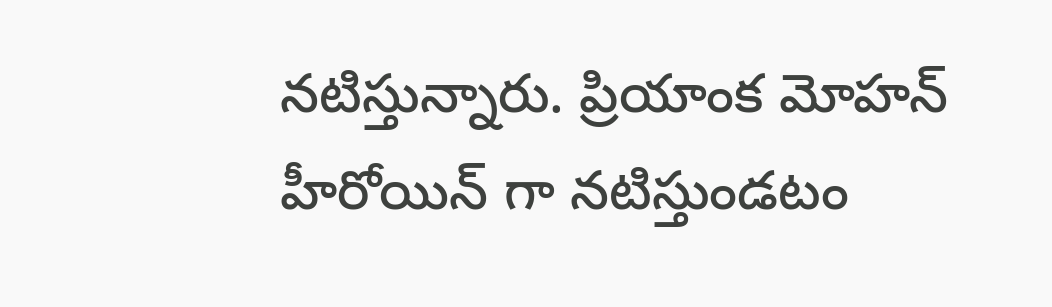నటిస్తున్నారు. ప్రియాంక మోహన్ హీరోయిన్ గా నటిస్తుండటం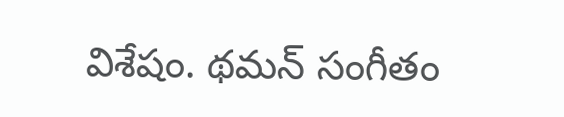విశేషం. థమన్ సంగీతం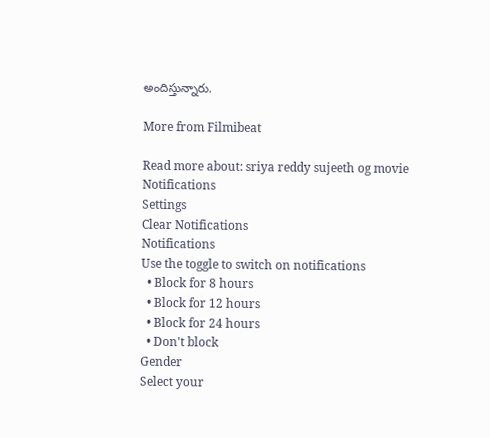అందిస్తున్నారు.

More from Filmibeat

Read more about: sriya reddy sujeeth og movie
Notifications
Settings
Clear Notifications
Notifications
Use the toggle to switch on notifications
  • Block for 8 hours
  • Block for 12 hours
  • Block for 24 hours
  • Don't block
Gender
Select your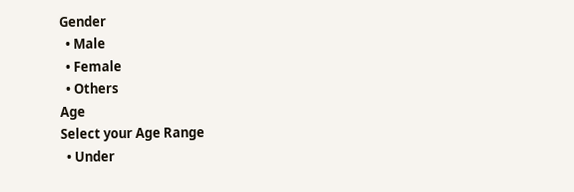Gender
  • Male
  • Female
  • Others
Age
Select your Age Range
  • Under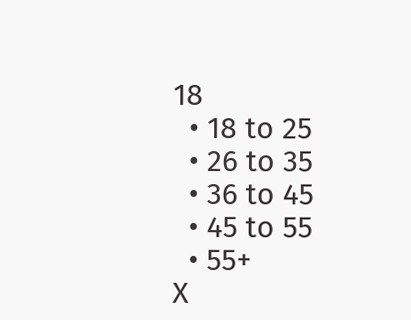18
  • 18 to 25
  • 26 to 35
  • 36 to 45
  • 45 to 55
  • 55+
X